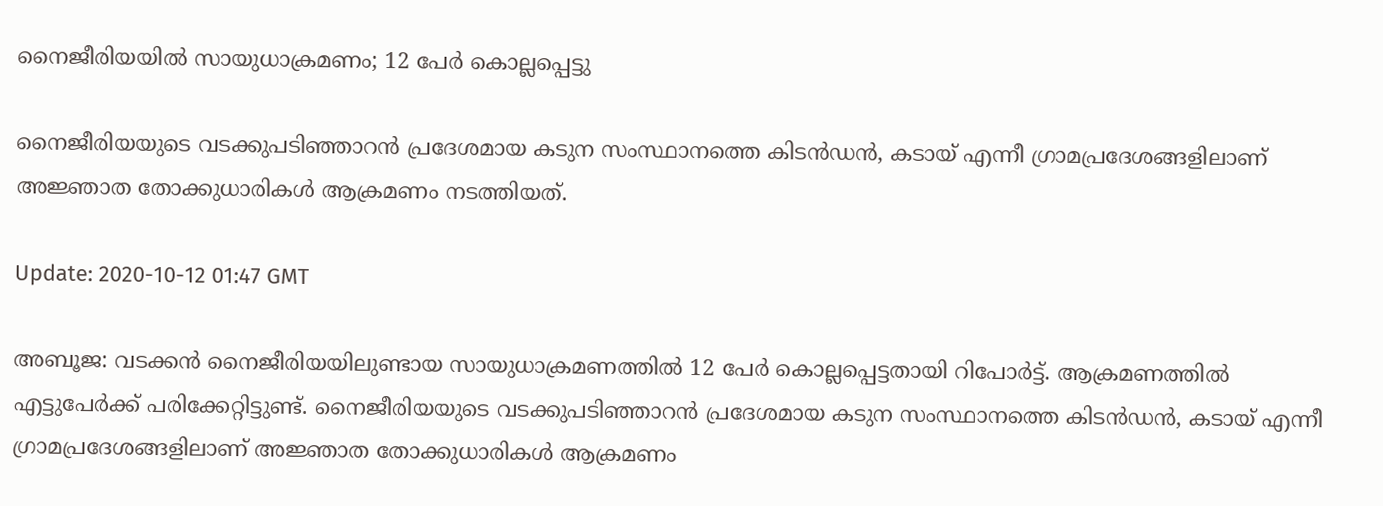നൈജീരിയയില്‍ സായുധാക്രമണം; 12 പേര്‍ കൊല്ലപ്പെട്ടു

നൈജീരിയയുടെ വടക്കുപടിഞ്ഞാറന്‍ പ്രദേശമായ കടുന സംസ്ഥാനത്തെ കിടന്‍ഡന്‍, കടായ് എന്നീ ഗ്രാമപ്രദേശങ്ങളിലാണ് അജ്ഞാത തോക്കുധാരികള്‍ ആക്രമണം നടത്തിയത്.

Update: 2020-10-12 01:47 GMT

അബൂജ: വടക്കന്‍ നൈജീരിയയിലുണ്ടായ സായുധാക്രമണത്തില്‍ 12 പേര്‍ കൊല്ലപ്പെട്ടതായി റിപോര്‍ട്ട്. ആക്രമണത്തില്‍ എട്ടുപേര്‍ക്ക് പരിക്കേറ്റിട്ടുണ്ട്. നൈജീരിയയുടെ വടക്കുപടിഞ്ഞാറന്‍ പ്രദേശമായ കടുന സംസ്ഥാനത്തെ കിടന്‍ഡന്‍, കടായ് എന്നീ ഗ്രാമപ്രദേശങ്ങളിലാണ് അജ്ഞാത തോക്കുധാരികള്‍ ആക്രമണം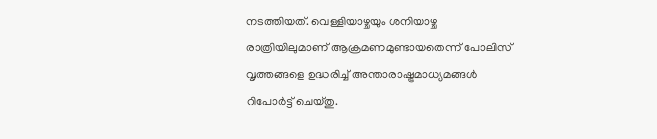നടത്തിയത്. വെള്ളിയാഴ്ചയും ശനിയാഴ്ച രാത്രിയിലുമാണ് ആക്രമണമുണ്ടായതെന്ന് പോലിസ് വൃത്തങ്ങളെ ഉദ്ധരിച്ച് അന്താരാഷ്ട്രമാധ്യമങ്ങള്‍ റിപോര്‍ട്ട് ചെയ്തു.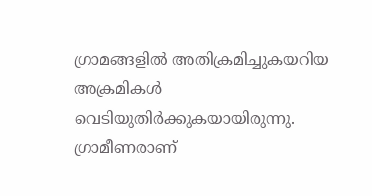ഗ്രാമങ്ങളില്‍ അതിക്രമിച്ചുകയറിയ അക്രമികള്‍ വെടിയുതിര്‍ക്കുകയായിരുന്നു. ഗ്രാമീണരാണ്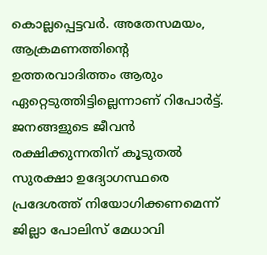കൊല്ലപ്പെട്ടവര്‍. അതേസമയം, ആക്രമണത്തിന്റെ ഉത്തരവാദിത്തം ആരും ഏറ്റെടുത്തിട്ടില്ലെന്നാണ് റിപോര്‍ട്ട്. ജനങ്ങളുടെ ജീവന്‍ രക്ഷിക്കുന്നതിന് കൂടുതല്‍ സുരക്ഷാ ഉദ്യോഗസ്ഥരെ പ്രദേശത്ത് നിയോഗിക്കണമെന്ന് ജില്ലാ പോലിസ് മേധാവി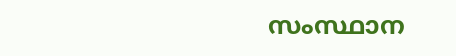സംസ്ഥാന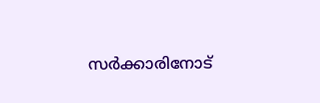സര്‍ക്കാരിനോട്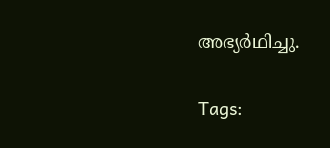അഭ്യര്‍ഥിച്ചു.

Tags: